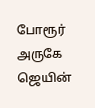போரூர் அருகே ஜெயின்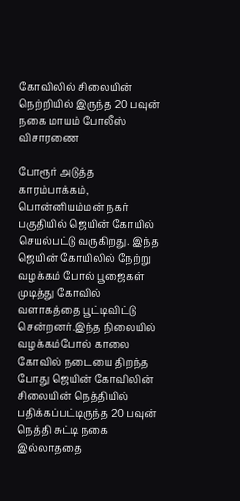கோவிலில் சிலையின் நெற்றியில் இருந்த 20 பவுன் நகை மாயம் போலீஸ் விசாரணை

போரூர் அடுத்த காரம்பாக்கம், பொன்னியம்மன் நகர் பகுதியில் ஜெயின் கோயில் செயல்பட்டு வருகிறது. இந்த ஜெயின் கோயிலில் நேற்று வழக்கம் போல் பூஜைகள் முடித்து கோவில் வளாகத்தை பூட்டிவிட்டு சென்றனர்.இந்த நிலையில் வழக்கம்போல் காலை கோவில் நடையை திறந்த போது ஜெயின் கோவிலின் சிலையின் நெத்தியில் பதிக்கப்பட்டிருந்த 20 பவுன் நெத்தி சுட்டி நகை இல்லாததை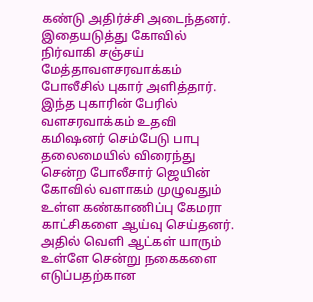கண்டு அதிர்ச்சி அடைந்தனர். இதையடுத்து கோவில் நிர்வாகி சஞ்சய் மேத்தாவளசரவாக்கம் போலீசில் புகார் அளித்தார். இந்த புகாரின் பேரில் வளசரவாக்கம் உதவி கமிஷனர் செம்பேடு பாபு தலைமையில் விரைந்து சென்ற போலீசார் ஜெயின் கோவில் வளாகம் முழுவதும் உள்ள கண்காணிப்பு கேமரா காட்சிகளை ஆய்வு செய்தனர். அதில் வெளி ஆட்கள் யாரும் உள்ளே சென்று நகைகளை எடுப்பதற்கான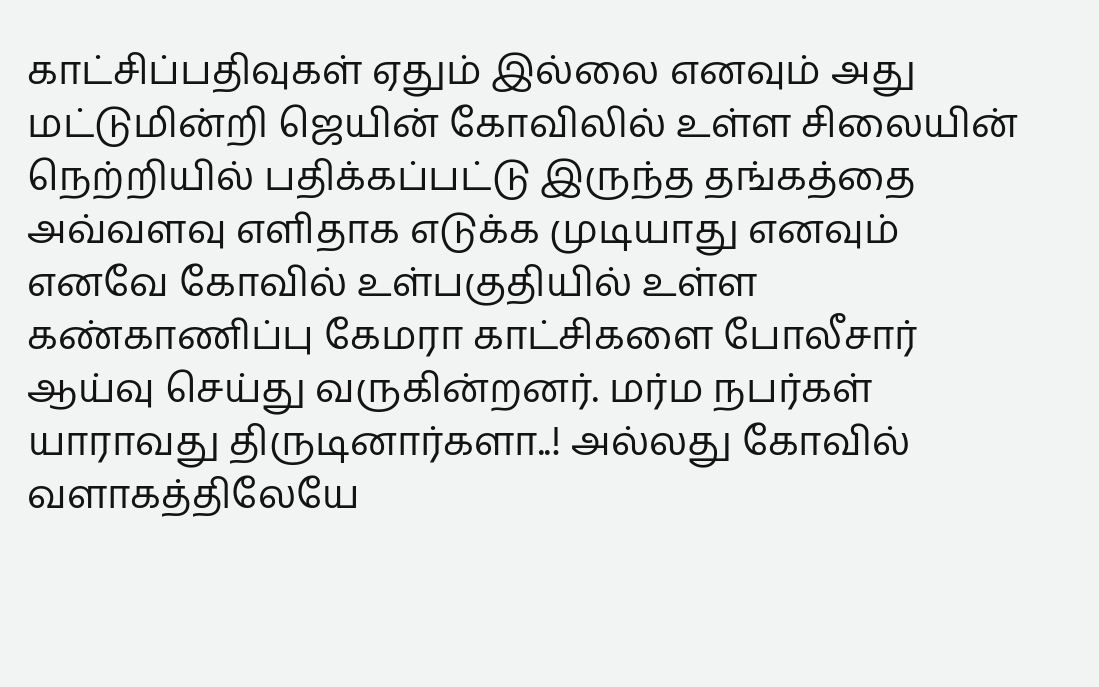காட்சிப்பதிவுகள் ஏதும் இல்லை எனவும் அது மட்டுமின்றி ஜெயின் கோவிலில் உள்ள சிலையின் நெற்றியில் பதிக்கப்பட்டு இருந்த தங்கத்தை அவ்வளவு எளிதாக எடுக்க முடியாது எனவும் எனவே கோவில் உள்பகுதியில் உள்ள கண்காணிப்பு கேமரா காட்சிகளை போலீசார் ஆய்வு செய்து வருகின்றனர். மர்ம நபர்கள் யாராவது திருடினார்களா..! அல்லது கோவில் வளாகத்திலேயே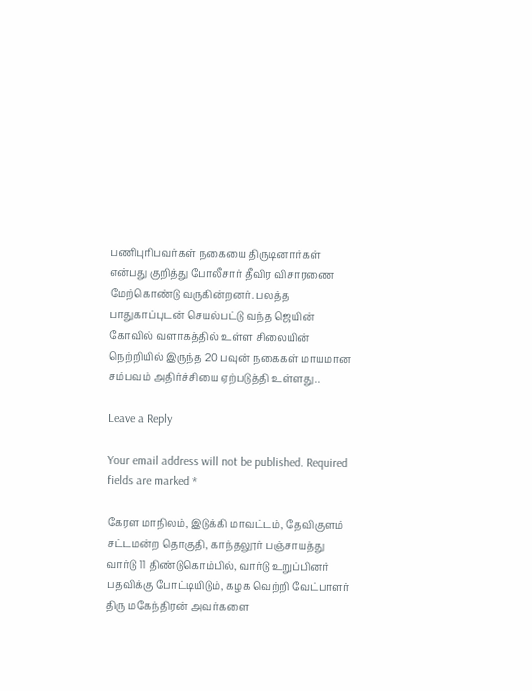பணிபுரிபவர்கள் நகையை திருடினார்கள் என்பது குறித்து போலீசார் தீவிர விசாரணை மேற்கொண்டு வருகின்றனர். பலத்த பாதுகாப்புடன் செயல்பட்டு வந்த ஜெயின் கோவில் வளாகத்தில் உள்ள சிலையின் நெற்றியில் இருந்த 20 பவுன் நகைகள் மாயமான சம்பவம் அதிர்ச்சியை ஏற்படுத்தி உள்ளது..

Leave a Reply

Your email address will not be published. Required fields are marked *

கேரள மாநிலம், இடுக்கி மாவட்டம், தேவிகுளம் சட்டமன்ற தொகுதி, காந்தலூர் பஞ்சாயத்து வார்டு 11 திண்டுகொம்பில், வார்டு உறுப்பினர் பதவிக்கு போட்டியிடும், கழக வெற்றி வேட்பாளர் திரு மகேந்திரன் அவர்களை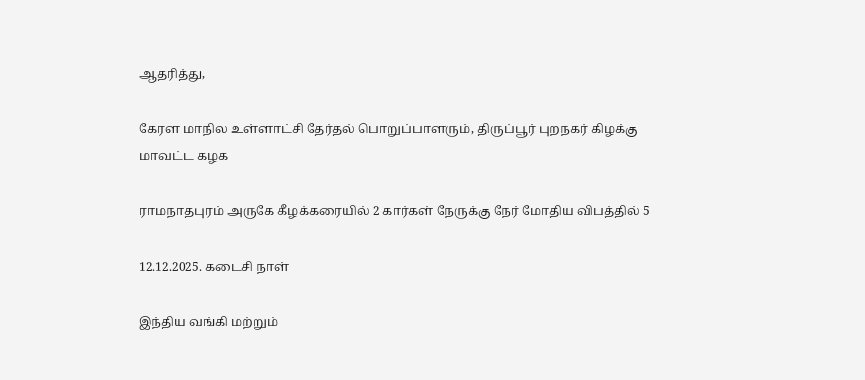ஆதரித்து,

கேரள மாநில உள்ளாட்சி தேர்தல் பொறுப்பாளரும், திருப்பூர் புறநகர் கிழக்கு மாவட்ட கழக

ராமநாதபுரம் அருகே கீழக்கரையில் 2 கார்கள் நேருக்கு நேர் மோதிய விபத்தில் 5

12.12.2025. கடைசி நாள்

இந்திய வங்கி மற்றும்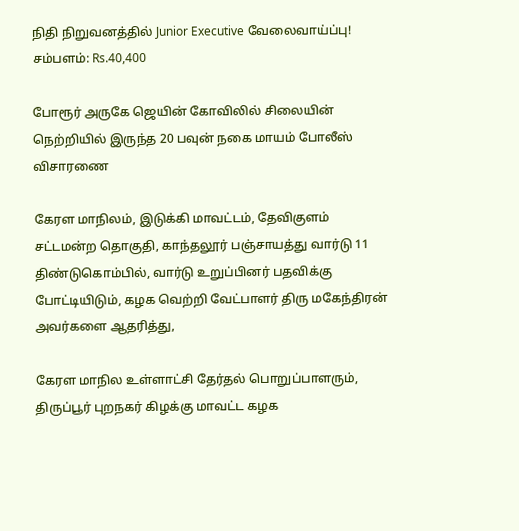நிதி நிறுவனத்தில் Junior Executive வேலைவாய்ப்பு! சம்பளம்: Rs.40,400

போரூர் அருகே ஜெயின் கோவிலில் சிலையின் நெற்றியில் இருந்த 20 பவுன் நகை மாயம் போலீஸ் விசாரணை

கேரள மாநிலம், இடுக்கி மாவட்டம், தேவிகுளம் சட்டமன்ற தொகுதி, காந்தலூர் பஞ்சாயத்து வார்டு 11 திண்டுகொம்பில், வார்டு உறுப்பினர் பதவிக்கு போட்டியிடும், கழக வெற்றி வேட்பாளர் திரு மகேந்திரன் அவர்களை ஆதரித்து,

கேரள மாநில உள்ளாட்சி தேர்தல் பொறுப்பாளரும், திருப்பூர் புறநகர் கிழக்கு மாவட்ட கழக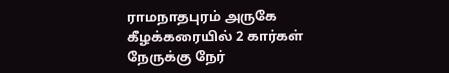ராமநாதபுரம் அருகே கீழக்கரையில் 2 கார்கள் நேருக்கு நேர்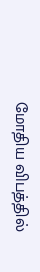மோதிய விபத்தில்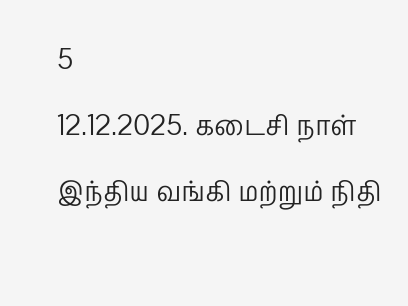5

12.12.2025. கடைசி நாள்

இந்திய வங்கி மற்றும் நிதி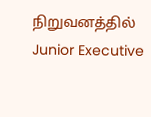நிறுவனத்தில் Junior Executive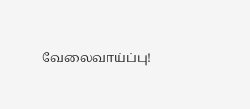வேலைவாய்ப்பு!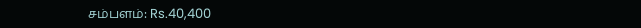சம்பளம்: Rs.40,400